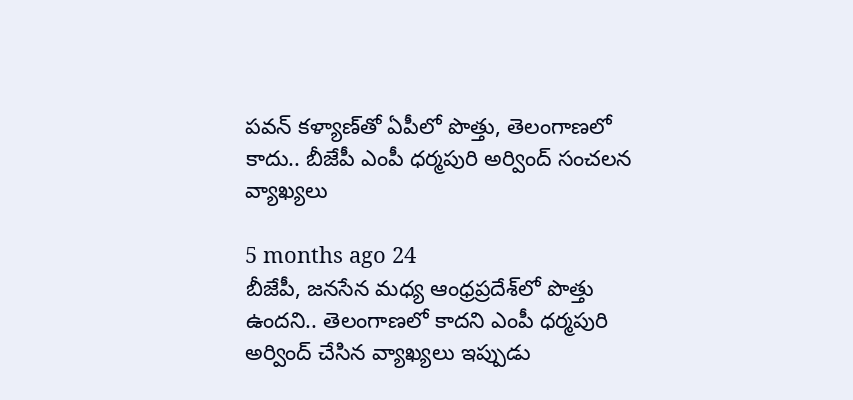పవన్ కళ్యాణ్‌తో ఏపీలో పొత్తు, తెలంగాణలో కాదు.. బీజేపీ ఎంపీ ధర్మపురి అర్వింద్ సంచలన వ్యాఖ్యలు

5 months ago 24
బీజేపీ, జనసేన మధ్య ఆంధ్రప్రదేశ్‌లో పొత్తు ఉందని.. తెలంగాణలో కాదని ఎంపీ ధర్మపురి అర్వింద్ చేసిన వ్యాఖ్యలు ఇప్పుడు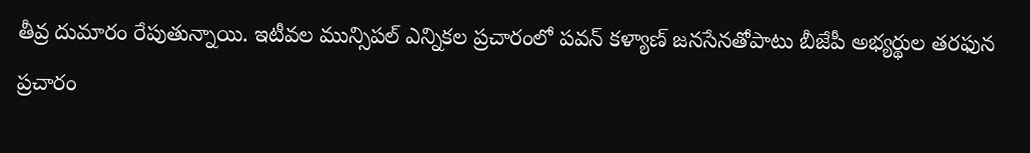తీవ్ర దుమారం రేపుతున్నాయి. ఇటీవల మున్సిపల్ ఎన్నికల ప్రచారంలో పవన్ కళ్యాణ్ జనసేనతోపాటు బీజేపీ అభ్యర్థుల తరఫున ప్రచారం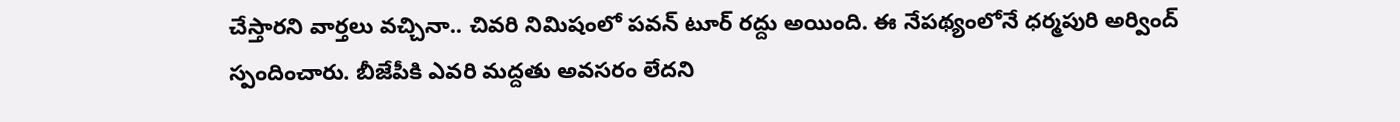చేస్తారని వార్తలు వచ్చినా.. చివరి నిమిషంలో పవన్ టూర్ రద్దు అయింది. ఈ నేపథ్యంలోనే ధర్మపురి అర్వింద్ స్పందించారు. బీజేపీకి ఎవరి మద్దతు అవసరం లేదని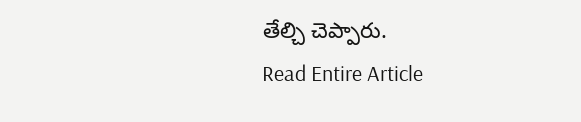తేల్చి చెప్పారు.
Read Entire Article